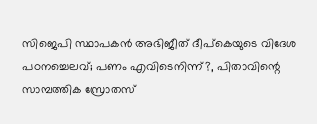സിജെപി സ്ഥാപകൻ അഭിജീത് ദീപ്കെയുടെ വിദേശ പഠനച്ചെലവ്; പണം എവിടെനിന്ന്?, പിതാവിന്റെ സാമ്പത്തിക സ്രോതസ്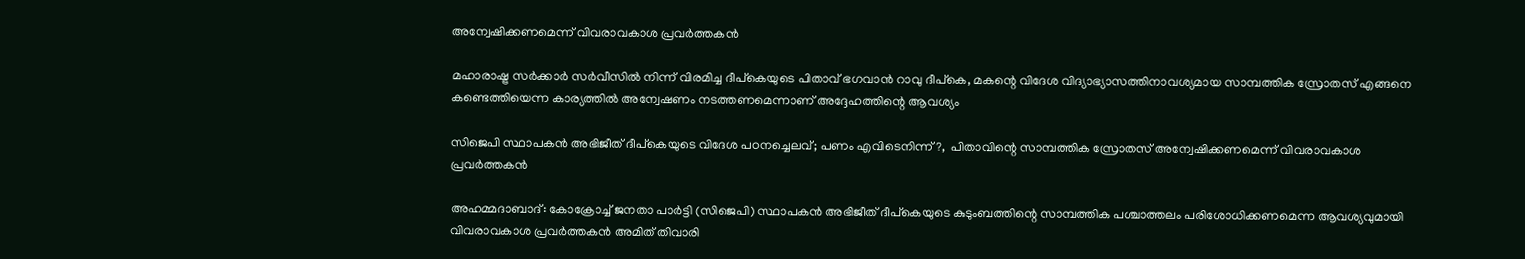അന്വേഷിക്കണമെന്ന് വിവരാവകാശ പ്രവർത്തകൻ

മഹാരാഷ്ട്ര സർക്കാർ സർവീസിൽ നിന്ന് വിരമിച്ച ദീപ്കെയുടെ പിതാവ് ഭഗവാൻ റാവു ദീപ്കെ, മകന്റെ വിദേശ വിദ്യാഭ്യാസത്തിനാവശ്യമായ സാമ്പത്തിക സ്രോതസ് എങ്ങനെ കണ്ടെത്തിയെന്ന കാര്യത്തിൽ അന്വേഷണം നടത്തണമെന്നാണ് അദ്ദേഹത്തിന്റെ ആവശ്യം

സിജെപി സ്ഥാപകൻ അഭിജീത് ദീപ്കെയുടെ വിദേശ പഠനച്ചെലവ്; പണം എവിടെനിന്ന്?,  പിതാവിന്റെ സാമ്പത്തിക സ്രോതസ് അന്വേഷിക്കണമെന്ന് വിവരാവകാശ പ്രവർത്തകൻ

അഹമ്മദാബാദ്: കോക്രോച്ച് ജനതാ പാർട്ടി (സിജെപി) സ്ഥാപകൻ അഭിജീത് ദീപ്കെയുടെ കുടുംബത്തിന്റെ സാമ്പത്തിക പശ്ചാത്തലം പരിശോധിക്കണമെന്ന ആവശ്യവുമായി വിവരാവകാശ പ്രവർത്തകൻ അമിത് തിവാരി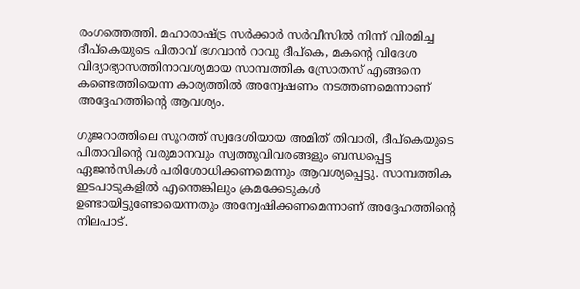രംഗത്തെത്തി. മഹാരാഷ്ട്ര സർക്കാർ സർവീസിൽ നിന്ന് വിരമിച്ച ദീപ്കെയുടെ പിതാവ് ഭഗവാൻ റാവു ദീപ്കെ, മകന്റെ വിദേശ വിദ്യാഭ്യാസത്തിനാവശ്യമായ സാമ്പത്തിക സ്രോതസ് എങ്ങനെ കണ്ടെത്തിയെന്ന കാര്യത്തിൽ അന്വേഷണം നടത്തണമെന്നാണ് അദ്ദേഹത്തിന്റെ ആവശ്യം.

ഗുജറാത്തിലെ സൂറത്ത് സ്വദേശിയായ അമിത് തിവാരി, ദീപ്കെയുടെ പിതാവിന്റെ വരുമാനവും സ്വത്തുവിവരങ്ങളും ബന്ധപ്പെട്ട ഏജൻസികൾ പരിശോധിക്കണമെന്നും ആവശ്യപ്പെട്ടു. സാമ്പത്തിക ഇടപാടുകളിൽ എന്തെങ്കിലും ക്രമക്കേടുകൾ ഉണ്ടായിട്ടുണ്ടോയെന്നതും അന്വേഷിക്കണമെന്നാണ് അദ്ദേഹത്തിന്റെ നിലപാട്.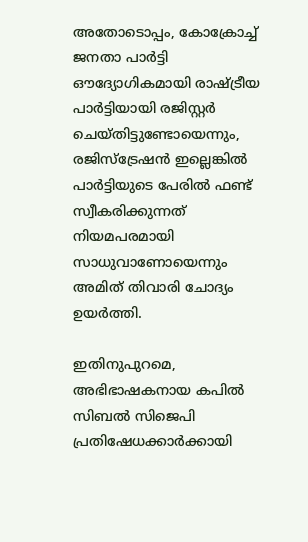അതോടൊപ്പം, കോക്രോച്ച് ജനതാ പാർട്ടി ഔദ്യോഗികമായി രാഷ്ട്രീയ പാർട്ടിയായി രജിസ്റ്റർ ചെയ്തിട്ടുണ്ടോയെന്നും, രജിസ്ട്രേഷൻ ഇല്ലെങ്കിൽ പാർട്ടിയുടെ പേരിൽ ഫണ്ട് സ്വീകരിക്കുന്നത് നിയമപരമായി സാധുവാണോയെന്നും അമിത് തിവാരി ചോദ്യം ഉയർത്തി.

ഇതിനുപുറമെ, അഭിഭാഷകനായ കപിൽ സിബൽ സിജെപി പ്രതിഷേധക്കാർക്കായി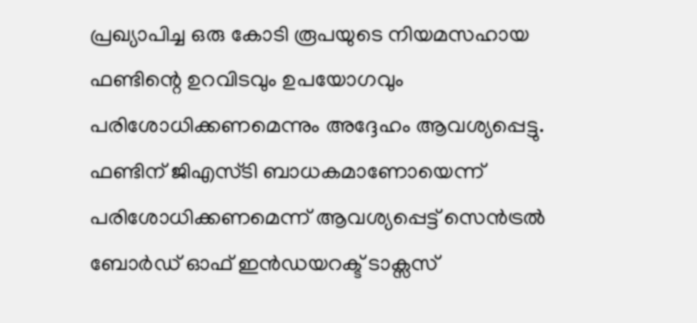പ്രഖ്യാപിച്ച ഒരു കോടി രൂപയുടെ നിയമസഹായ ഫണ്ടിന്റെ ഉറവിടവും ഉപയോഗവും പരിശോധിക്കണമെന്നും അദ്ദേഹം ആവശ്യപ്പെട്ടു. ഫണ്ടിന് ജിഎസ്ടി ബാധകമാണോയെന്ന് പരിശോധിക്കണമെന്ന് ആവശ്യപ്പെട്ട് സെൻട്രൽ ബോർഡ് ഓഫ് ഇൻഡയറക്ട് ടാക്സസ്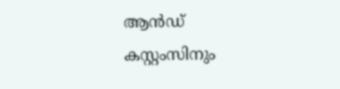ആൻഡ് കസ്റ്റംസിനും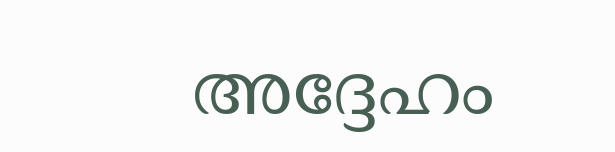അദ്ദേഹം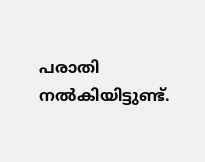പരാതി നൽകിയിട്ടുണ്ട്.